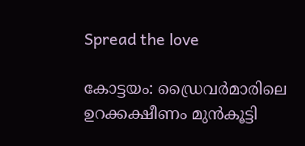Spread the love

കോട്ടയം: ഡ്രൈവര്‍മാരിലെ ഉറക്കക്ഷീണം മുന്‍കൂട്ടി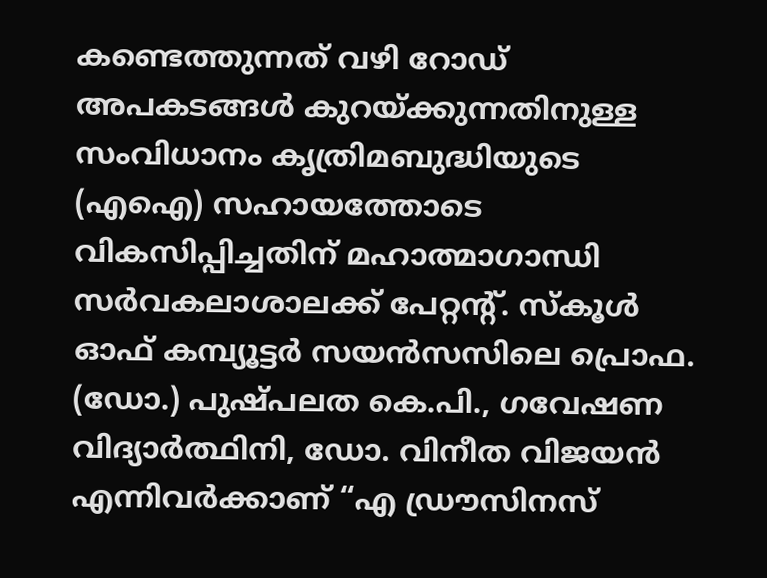കണ്ടെത്തുന്നത് വഴി റോഡ് അപകടങ്ങള്‍ കുറയ്ക്കുന്നതിനുള്ള സംവിധാനം കൃത്രിമബുദ്ധിയുടെ (എഐ) സഹായത്തോടെ വികസിപ്പിച്ചതിന് മഹാത്മാഗാന്ധി സര്‍വകലാശാലക്ക് പേറ്റന്‍റ്. സ്കൂള്‍ ഓഫ് കമ്പ്യൂട്ടര്‍ സയന്‍സസിലെ പ്രൊഫ. (ഡോ.) പുഷ്പലത കെ.പി., ഗവേഷണ വിദ്യാര്‍ത്ഥിനി, ഡോ. വിനീത വിജയൻ എന്നിവർക്കാണ് “എ ഡ്രൗസിനസ്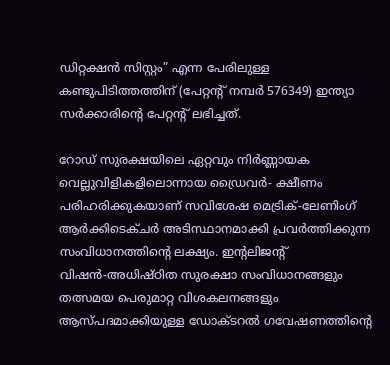ഡിറ്റക്ഷന്‍ സിസ്റ്റം” എന്ന പേരിലുള്ള കണ്ടുപിടിത്തത്തിന് (പേറ്റന്‍റ് നമ്പര്‍ 576349) ഇന്ത്യാ സര്‍ക്കാരിന്‍റെ പേറ്റന്റ് ലഭിച്ചത്.

റോഡ് സുരക്ഷയിലെ ഏറ്റവും നിര്‍ണ്ണായക വെല്ലുവിളികളിലൊന്നായ ഡ്രൈവര്‍- ക്ഷീണം പരിഹരിക്കുകയാണ് സവിശേഷ മെട്രിക്-ലേണിംഗ് ആര്‍ക്കിടെക്ചര്‍ അടിസ്ഥാനമാക്കി പ്രവര്‍ത്തിക്കുന്ന സംവിധാനത്തിന്‍റെ ലക്ഷ്യം. ഇന്‍റലിജന്‍റ് വിഷന്‍-അധിഷ്ഠിത സുരക്ഷാ സംവിധാനങ്ങളും തത്സമയ പെരുമാറ്റ വിശകലനങ്ങളും ആസ്പദമാക്കിയുള്ള ഡോക്ടറല്‍ ഗവേഷണത്തിന്‍റെ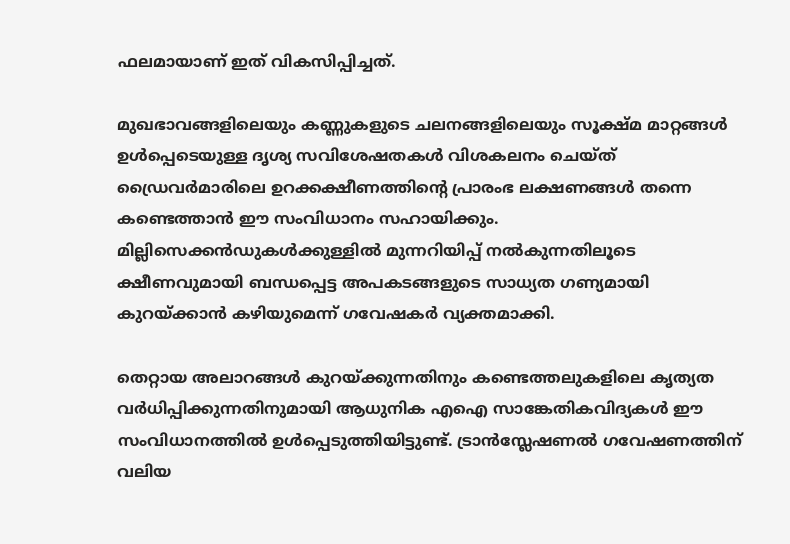ഫലമായാണ് ഇത് വികസിപ്പിച്ചത്.

മുഖഭാവങ്ങളിലെയും കണ്ണുകളുടെ ചലനങ്ങളിലെയും സൂക്ഷ്മ മാറ്റങ്ങള്‍ ഉള്‍പ്പെടെയുള്ള ദൃശ്യ സവിശേഷതകള്‍ വിശകലനം ചെയ്ത് ഡ്രൈവര്‍മാരിലെ ഉറക്കക്ഷീണത്തിന്‍റെ പ്രാരംഭ ലക്ഷണങ്ങള്‍ തന്നെ കണ്ടെത്താന്‍ ഈ സംവിധാനം സഹായിക്കും. മില്ലിസെക്കന്‍ഡുകള്‍ക്കുള്ളില്‍ മുന്നറിയിപ്പ് നല്‍കുന്നതിലൂടെ ക്ഷീണവുമായി ബന്ധപ്പെട്ട അപകടങ്ങളുടെ സാധ്യത ഗണ്യമായി കുറയ്ക്കാന്‍ കഴിയുമെന്ന് ഗവേഷകര്‍ വ്യക്തമാക്കി.

തെറ്റായ അലാറങ്ങള്‍ കുറയ്ക്കുന്നതിനും കണ്ടെത്തലുകളിലെ കൃത്യത വര്‍ധിപ്പിക്കുന്നതിനുമായി ആധുനിക എഐ സാങ്കേതികവിദ്യകള്‍ ഈ സംവിധാനത്തില്‍ ഉള്‍പ്പെടുത്തിയിട്ടുണ്ട്. ട്രാന്‍സ്ലേഷണല്‍ ഗവേഷണത്തിന് വലിയ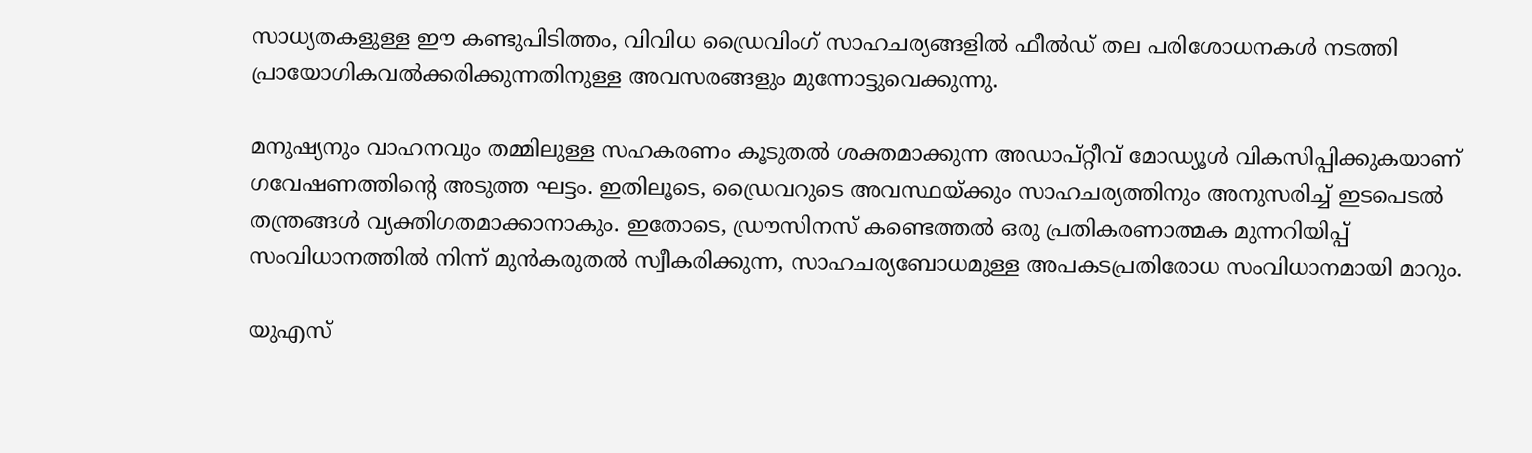സാധ്യതകളുള്ള ഈ കണ്ടുപിടിത്തം, വിവിധ ഡ്രൈവിംഗ് സാഹചര്യങ്ങളില്‍ ഫീല്‍ഡ് തല പരിശോധനകള്‍ നടത്തി പ്രായോഗികവല്‍ക്കരിക്കുന്നതിനുള്ള അവസരങ്ങളും മുന്നോട്ടുവെക്കുന്നു.

മനുഷ്യനും വാഹനവും തമ്മിലുള്ള സഹകരണം കൂടുതല്‍ ശക്തമാക്കുന്ന അഡാപ്റ്റീവ് മോഡ്യൂള്‍ വികസിപ്പിക്കുകയാണ് ഗവേഷണത്തിന്‍റെ അടുത്ത ഘട്ടം. ഇതിലൂടെ, ഡ്രൈവറുടെ അവസ്ഥയ്ക്കും സാഹചര്യത്തിനും അനുസരിച്ച് ഇടപെടല്‍ തന്ത്രങ്ങള്‍ വ്യക്തിഗതമാക്കാനാകും. ഇതോടെ, ഡ്രൗസിനസ് കണ്ടെത്തല്‍ ഒരു പ്രതികരണാത്മക മുന്നറിയിപ്പ് സംവിധാനത്തില്‍ നിന്ന് മുന്‍കരുതല്‍ സ്വീകരിക്കുന്ന, സാഹചര്യബോധമുള്ള അപകടപ്രതിരോധ സംവിധാനമായി മാറും.

യുഎസ്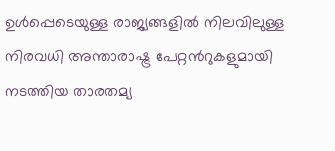ഉള്‍പ്പെടെയുള്ള രാജ്യങ്ങളില്‍ നിലവിലുള്ള നിരവധി അന്താരാഷ്ട്ര പേറ്റന്‍റുകളുമായി നടത്തിയ താരതമ്യ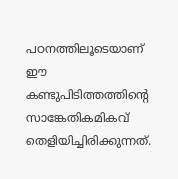പഠനത്തിലൂടെയാണ് ഈ കണ്ടുപിടിത്തത്തിന്‍റെ സാങ്കേതികമികവ് തെളിയിച്ചിരിക്കുന്നത്.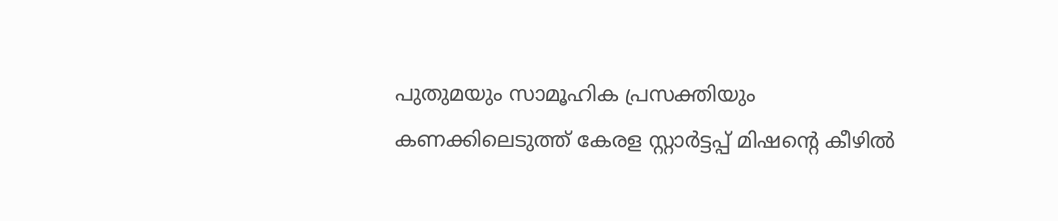പുതുമയും സാമൂഹിക പ്രസക്തിയും കണക്കിലെടുത്ത് കേരള സ്റ്റാര്‍ട്ടപ്പ് മിഷന്‍റെ കീഴില്‍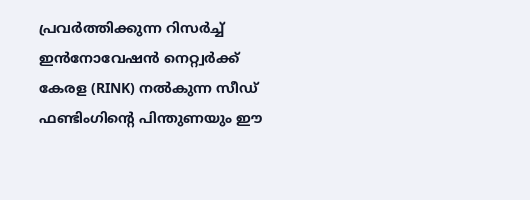പ്രവര്‍ത്തിക്കുന്ന റിസര്‍ച്ച് ഇന്‍നോവേഷന്‍ നെറ്റ്വര്‍ക്ക് കേരള (RINK) നല്‍കുന്ന സീഡ് ഫണ്ടിംഗിന്‍റെ പിന്തുണയും ഈ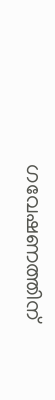ഗവേഷണത്തിന്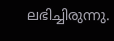ലഭിച്ചിരുന്നു.